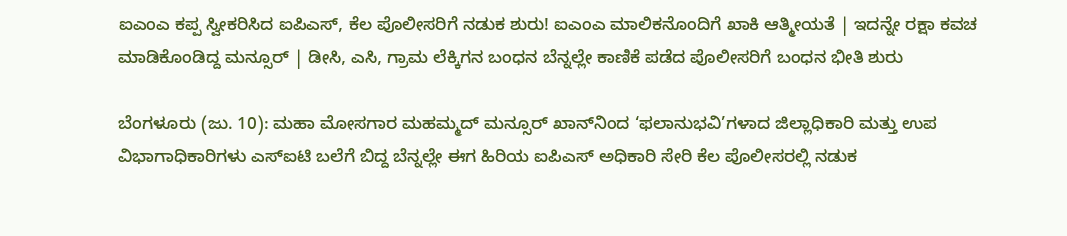ಐಎಂಎ ಕಪ್ಪ ಸ್ವೀಕರಿಸಿದ ಐಪಿಎಸ್‌, ಕೆಲ ಪೊಲೀಸರಿಗೆ ನಡುಕ ಶುರು! ಐಎಂಎ ಮಾಲಿಕನೊಂದಿಗೆ ಖಾಕಿ ಆತ್ಮೀಯತೆ | ಇದನ್ನೇ ರಕ್ಷಾ ಕವಚ ಮಾಡಿಕೊಂಡಿದ್ದ ಮನ್ಸೂರ್‌ | ಡೀಸಿ, ಎಸಿ, ಗ್ರಾಮ ಲೆಕ್ಕಿಗನ ಬಂಧನ ಬೆನ್ನಲ್ಲೇ ಕಾಣಿಕೆ ಪಡೆದ ಪೊಲೀಸರಿಗೆ ಬಂಧನ ಭೀತಿ ಶುರು

ಬೆಂಗಳೂರು (ಜು. 10): ಮಹಾ ಮೋಸಗಾರ ಮಹಮ್ಮದ್‌ ಮನ್ಸೂರ್‌ ಖಾನ್‌ನಿಂದ ‘ಫಲಾನುಭವಿ’ಗಳಾದ ಜಿಲ್ಲಾಧಿಕಾರಿ ಮತ್ತು ಉಪ ವಿಭಾಗಾಧಿಕಾರಿಗಳು ಎಸ್‌ಐಟಿ ಬಲೆಗೆ ಬಿದ್ದ ಬೆನ್ನಲ್ಲೇ ಈಗ ಹಿರಿಯ ಐಪಿಎಸ್‌ ಅಧಿಕಾರಿ ಸೇರಿ ಕೆಲ ಪೊಲೀಸರಲ್ಲಿ ನಡುಕ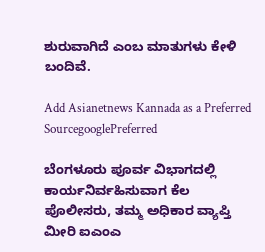ಶುರುವಾಗಿದೆ ಎಂಬ ಮಾತುಗಳು ಕೇಳಿ ಬಂದಿವೆ.

Add Asianetnews Kannada as a Preferred SourcegooglePreferred

ಬೆಂಗಳೂರು ಪೂರ್ವ ವಿಭಾಗದಲ್ಲಿ ಕಾರ್ಯನಿರ್ವಹಿಸುವಾಗ ಕೆಲ ಪೊಲೀಸರು, ತಮ್ಮ ಅಧಿಕಾರ ವ್ಯಾಪ್ತಿ ಮೀರಿ ಐಎಂಎ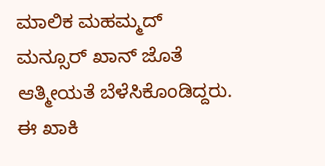ಮಾಲಿಕ ಮಹಮ್ಮದ್‌ ಮನ್ಸೂರ್‌ ಖಾನ್‌ ಜೊತೆ ಆತ್ಮೀಯತೆ ಬೆಳೆಸಿಕೊಂಡಿದ್ದರು. ಈ ಖಾಕಿ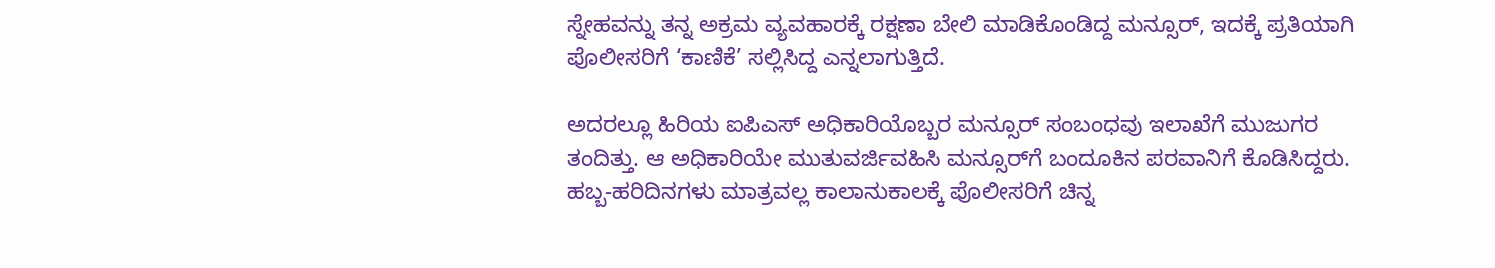ಸ್ನೇಹವನ್ನು ತನ್ನ ಅಕ್ರಮ ವ್ಯವಹಾರಕ್ಕೆ ರಕ್ಷಣಾ ಬೇಲಿ ಮಾಡಿಕೊಂಡಿದ್ದ ಮನ್ಸೂರ್‌, ಇದಕ್ಕೆ ಪ್ರತಿಯಾಗಿ ಪೊಲೀಸರಿಗೆ ‘ಕಾಣಿಕೆ’ ಸಲ್ಲಿಸಿದ್ದ ಎನ್ನಲಾಗುತ್ತಿದೆ.

ಅದರಲ್ಲೂ ಹಿರಿಯ ಐಪಿಎಸ್‌ ಅಧಿಕಾರಿಯೊಬ್ಬರ ಮನ್ಸೂರ್‌ ಸಂಬಂಧವು ಇಲಾಖೆಗೆ ಮುಜುಗರ ತಂದಿತ್ತು. ಆ ಅಧಿಕಾರಿಯೇ ಮುತುವರ್ಜಿವಹಿಸಿ ಮನ್ಸೂರ್‌ಗೆ ಬಂದೂಕಿನ ಪರವಾನಿಗೆ ಕೊಡಿಸಿದ್ದರು. ಹಬ್ಬ-ಹರಿದಿನಗಳು ಮಾತ್ರವಲ್ಲ ಕಾಲಾನುಕಾಲಕ್ಕೆ ಪೊಲೀಸರಿಗೆ ಚಿನ್ನ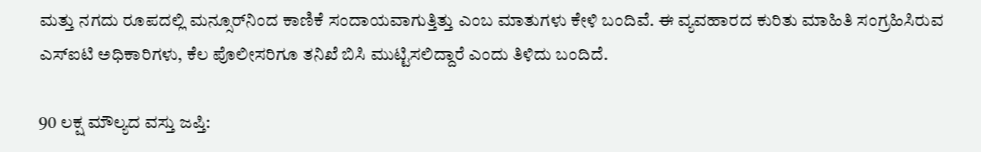ಮತ್ತು ನಗದು ರೂಪದಲ್ಲಿ ಮನ್ಸೂರ್‌ನಿಂದ ಕಾಣಿಕೆ ಸಂದಾಯವಾಗುತ್ತಿತ್ತು ಎಂಬ ಮಾತುಗಳು ಕೇಳಿ ಬಂದಿವೆ. ಈ ವ್ಯವಹಾರದ ಕುರಿತು ಮಾಹಿತಿ ಸಂಗ್ರಹಿಸಿರುವ ಎಸ್‌ಐಟಿ ಅಧಿಕಾರಿಗಳು, ಕೆಲ ಪೊಲೀಸರಿಗೂ ತನಿಖೆ ಬಿಸಿ ಮುಟ್ಟಿಸಲಿದ್ದಾರೆ ಎಂದು ತಿಳಿದು ಬಂದಿದೆ.

90 ಲಕ್ಷ ಮೌಲ್ಯದ ವಸ್ತು ಜಪ್ತಿ: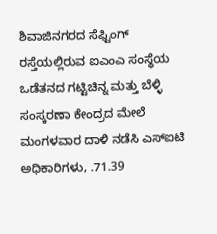ಶಿವಾಜಿನಗರದ ಸೆಫ್ಟಿಂಗ್‌ ರಸ್ತೆಯಲ್ಲಿರುವ ಐಎಂಎ ಸಂಸ್ಥೆಯ ಒಡೆತನದ ಗಟ್ಟಿಚಿನ್ನ ಮತ್ತು ಬೆಳ್ಳಿ ಸಂಸ್ಕರಣಾ ಕೇಂದ್ರದ ಮೇಲೆ ಮಂಗಳವಾರ ದಾಳಿ ನಡೆಸಿ ಎಸ್‌ಐಟಿ ಅಧಿಕಾರಿಗಳು, .71.39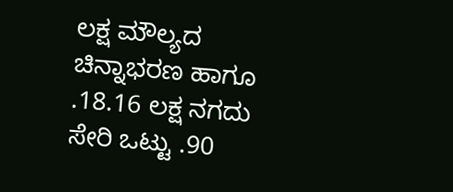ಲಕ್ಷ ಮೌಲ್ಯದ ಚಿನ್ನಾಭರಣ ಹಾಗೂ .18.16 ಲಕ್ಷ ನಗದು ಸೇರಿ ಒಟ್ಟು .90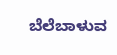ಬೆಲೆಬಾಳುವ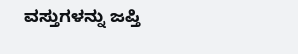ವಸ್ತುಗಳನ್ನು ಜಪ್ತಿ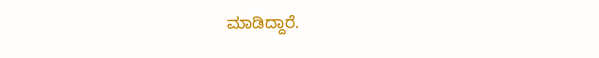ಮಾಡಿದ್ದಾರೆ.